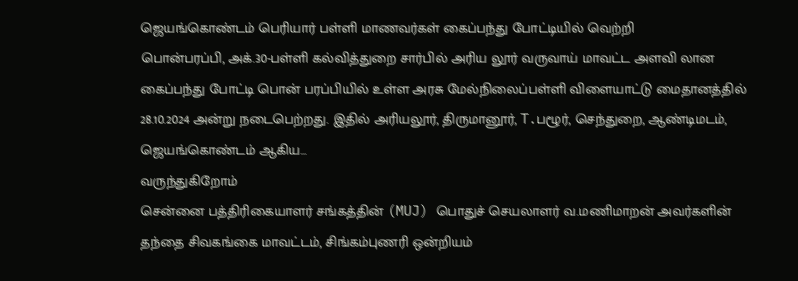ஜெயங்கொண்டம் பெரியார் பள்ளி மாணவர்கள் கைப்பந்து போட்டியில் வெற்றி
பொன்பரப்பி, அக்.30-பள்ளி கல்வித்துறை சார்பில் அரிய லூர் வருவாய் மாவட்ட அளவி லான கைப்பந்து போட்டி பொன் பரப்பியில் உள்ள அரசு மேல்நிலைப்பள்ளி விளையாட்டு மைதானத்தில் 28.10.2024 அன்று நடைபெற்றது. இதில் அரியலூர், திருமானூர், T.பழூர், செந்துறை, ஆண்டிமடம், ஜெயங்கொண்டம் ஆகிய…
வருந்துகிறோம்
சென்னை பத்திரிகையாளர் சங்கத்தின் (MUJ) பொதுச் செயலாளர் வ.மணிமாறன் அவர்களின் தந்தை சிவகங்கை மாவட்டம், சிங்கம்புணரி ஒன்றியம்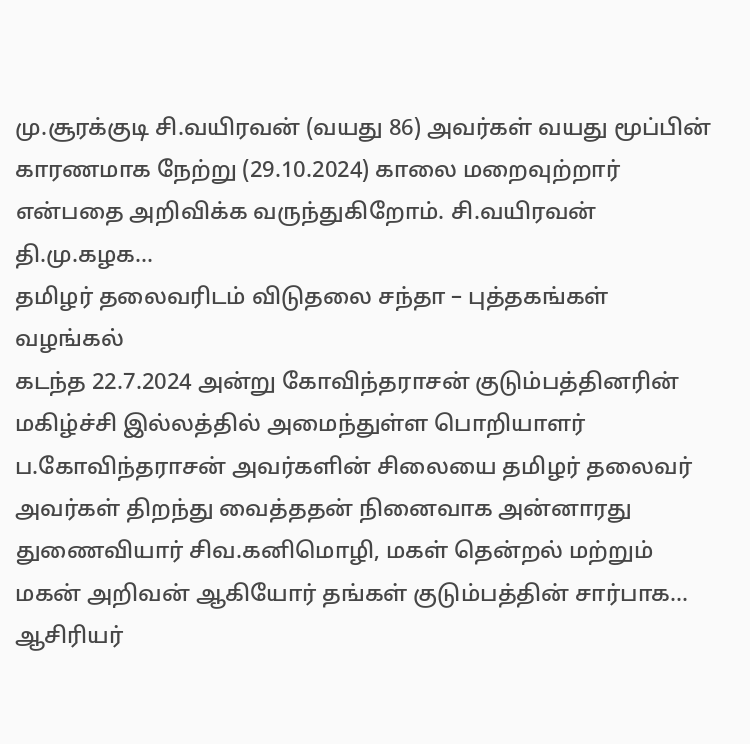மு.சூரக்குடி சி.வயிரவன் (வயது 86) அவர்கள் வயது மூப்பின் காரணமாக நேற்று (29.10.2024) காலை மறைவுற்றார் என்பதை அறிவிக்க வருந்துகிறோம். சி.வயிரவன் தி.மு.கழக…
தமிழர் தலைவரிடம் விடுதலை சந்தா – புத்தகங்கள் வழங்கல்
கடந்த 22.7.2024 அன்று கோவிந்தராசன் குடும்பத்தினரின் மகிழ்ச்சி இல்லத்தில் அமைந்துள்ள பொறியாளர் ப.கோவிந்தராசன் அவர்களின் சிலையை தமிழர் தலைவர் அவர்கள் திறந்து வைத்ததன் நினைவாக அன்னாரது துணைவியார் சிவ.கனிமொழி, மகள் தென்றல் மற்றும் மகன் அறிவன் ஆகியோர் தங்கள் குடும்பத்தின் சார்பாக…
ஆசிரியர்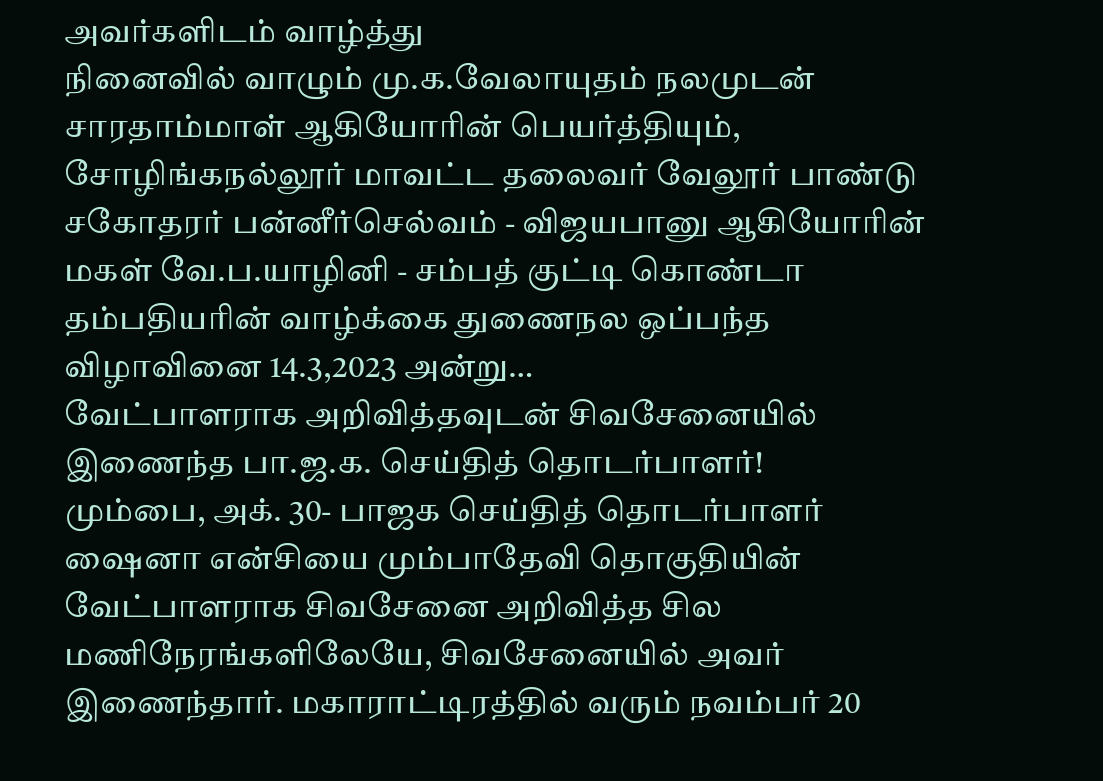அவர்களிடம் வாழ்த்து
நினைவில் வாழும் மு.க.வேலாயுதம் நலமுடன் சாரதாம்மாள் ஆகியோரின் பெயர்த்தியும், சோழிங்கநல்லூர் மாவட்ட தலைவர் வேலூர் பாண்டு சகோதரர் பன்னீர்செல்வம் - விஜயபானு ஆகியோரின் மகள் வே.ப.யாழினி - சம்பத் குட்டி கொண்டா தம்பதியரின் வாழ்க்கை துணைநல ஒப்பந்த விழாவினை 14.3,2023 அன்று…
வேட்பாளராக அறிவித்தவுடன் சிவசேனையில் இணைந்த பா.ஜ.க. செய்தித் தொடர்பாளர்!
மும்பை, அக். 30- பாஜக செய்தித் தொடர்பாளர் ஷைனா என்சியை மும்பாதேவி தொகுதியின் வேட்பாளராக சிவசேனை அறிவித்த சில மணிநேரங்களிலேயே, சிவசேனையில் அவர் இணைந்தார். மகாராட்டிரத்தில் வரும் நவம்பர் 20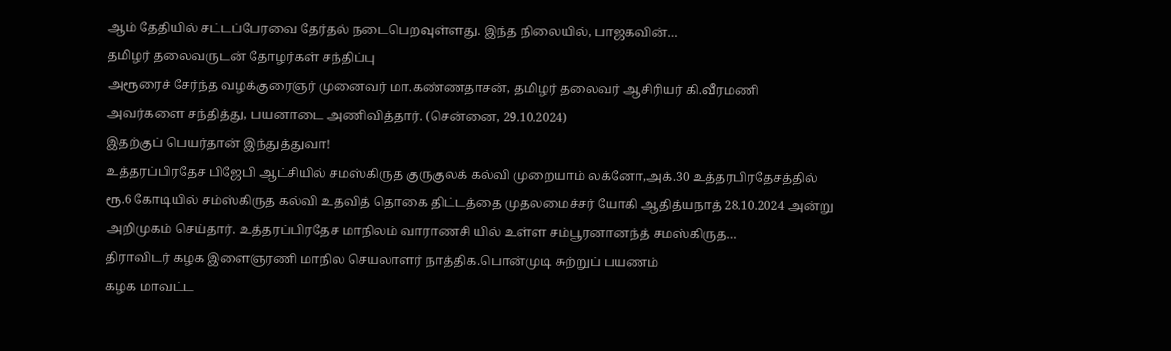ஆம் தேதியில் சட்டப்பேரவை தேர்தல் நடைபெறவுள்ளது. இந்த நிலையில், பாஜகவின்…
தமிழர் தலைவருடன் தோழர்கள் சந்திப்பு
அரூரைச் சேர்ந்த வழக்குரைஞர் முனைவர் மா.கண்ணதாசன், தமிழர் தலைவர் ஆசிரியர் கி.வீரமணி அவர்களை சந்தித்து, பயனாடை அணிவித்தார். (சென்னை, 29.10.2024)
இதற்குப் பெயர்தான் இந்துத்துவா!
உத்தரப்பிரதேச பிஜேபி ஆட்சியில் சமஸ்கிருத குருகுலக் கல்வி முறையாம் லக்னோ,அக்.30 உத்தரபிரதேசத்தில் ரூ.6 கோடியில் சம்ஸ்கிருத கல்வி உதவித் தொகை திட்டத்தை முதலமைச்சர் யோகி ஆதித்யநாத் 28.10.2024 அன்று அறிமுகம் செய்தார். உத்தரப்பிரதேச மாநிலம் வாராணசி யில் உள்ள சம்பூரனானந்த் சமஸ்கிருத…
திராவிடர் கழக இளைஞரணி மாநில செயலாளர் நாத்திக.பொன்முடி சுற்றுப் பயணம்
கழக மாவட்ட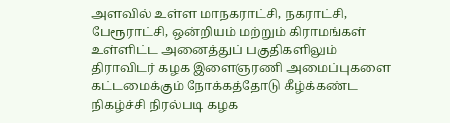அளவில் உள்ள மாநகராட்சி, நகராட்சி, பேரூராட்சி, ஒன்றியம் மற்றும் கிராமங்கள் உள்ளிட்ட அனைத்துப் பகுதிகளிலும் திராவிடர் கழக இளைஞரணி அமைப்புகளை கட்டமைக்கும் நோக்கத்தோடு கீழ்க்கண்ட நிகழ்ச்சி நிரல்படி கழக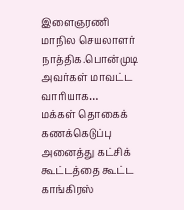இளைஞரணி மாநில செயலாளர் நாத்திக.பொன்முடி அவர்கள் மாவட்ட வாரியாக…
மக்கள் தொகைக் கணக்கெடுப்பு அனைத்து கட்சிக் கூட்டத்தை கூட்ட காங்கிரஸ்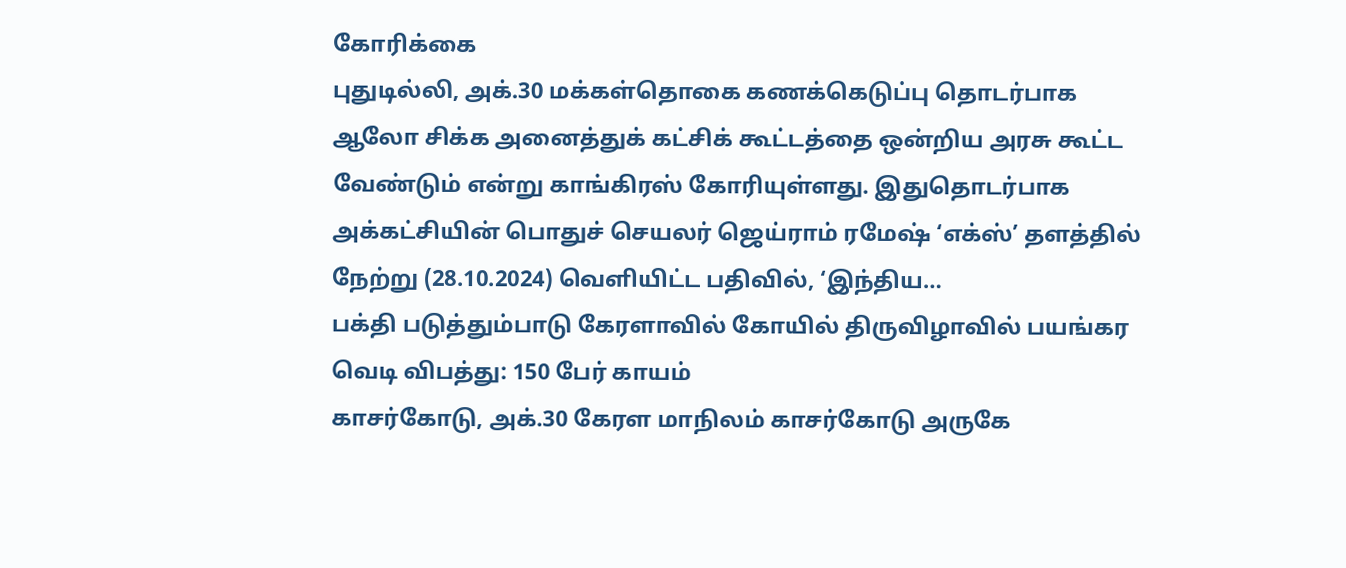கோரிக்கை
புதுடில்லி, அக்.30 மக்கள்தொகை கணக்கெடுப்பு தொடர்பாக ஆலோ சிக்க அனைத்துக் கட்சிக் கூட்டத்தை ஒன்றிய அரசு கூட்ட வேண்டும் என்று காங்கிரஸ் கோரியுள்ளது. இதுதொடர்பாக அக்கட்சியின் பொதுச் செயலர் ஜெய்ராம் ரமேஷ் ‘எக்ஸ்’ தளத்தில் நேற்று (28.10.2024) வெளியிட்ட பதிவில், ‘இந்திய…
பக்தி படுத்தும்பாடு கேரளாவில் கோயில் திருவிழாவில் பயங்கர வெடி விபத்து: 150 பேர் காயம்
காசர்கோடு, அக்.30 கேரள மாநிலம் காசர்கோடு அருகே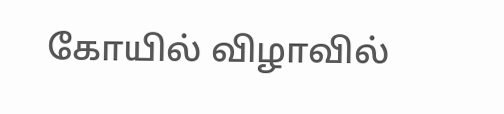கோயில் விழாவில்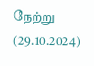நேற்று (29.10.2024)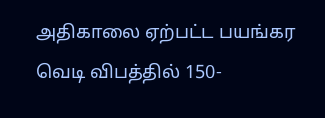அதிகாலை ஏற்பட்ட பயங்கர வெடி விபத்தில் 150-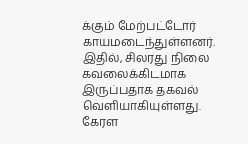க்கும் மேற்பட்டோர் காயமடைந்துள்ளனர். இதில், சிலரது நிலை கவலைக்கிடமாக இருப்பதாக தகவல் வெளியாகியுள்ளது. கேரள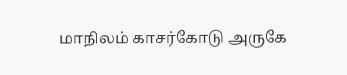மாநிலம் காசர்கோடு அருகே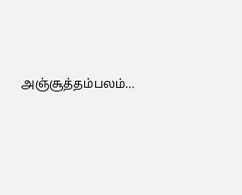அஞ்சூத்தம்பலம்…